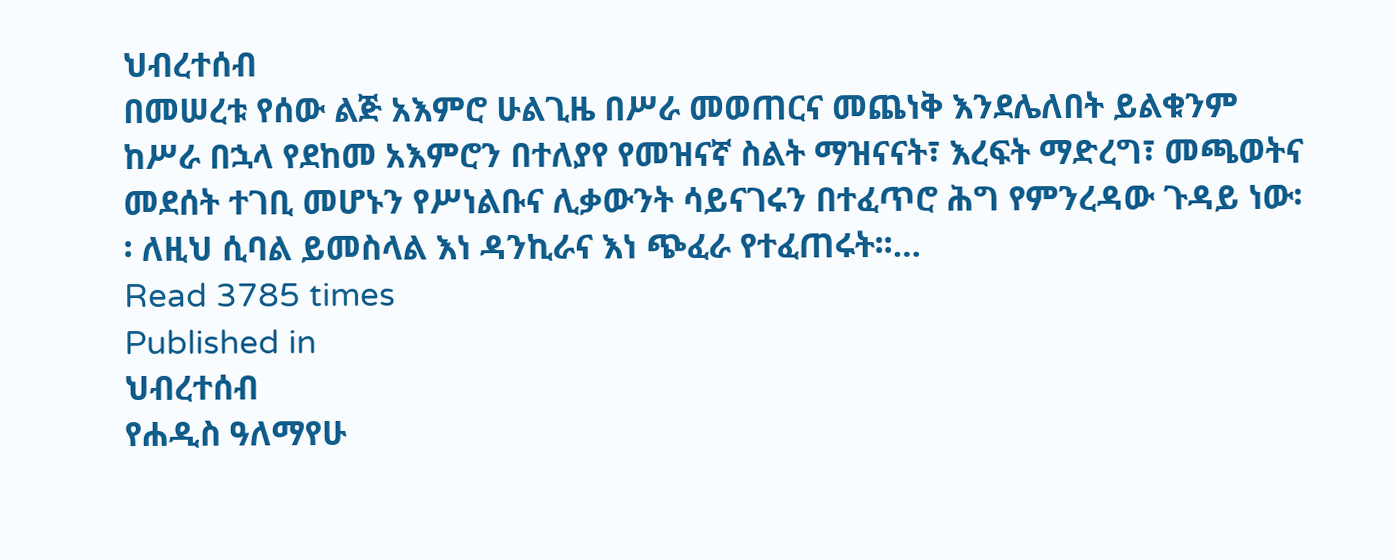ህብረተሰብ
በመሠረቱ የሰው ልጅ አእምሮ ሁልጊዜ በሥራ መወጠርና መጨነቅ እንደሌለበት ይልቁንም ከሥራ በኋላ የደከመ አእምሮን በተለያየ የመዝናኛ ስልት ማዝናናት፣ እረፍት ማድረግ፣ መጫወትና መደሰት ተገቢ መሆኑን የሥነልቡና ሊቃውንት ሳይናገሩን በተፈጥሮ ሕግ የምንረዳው ጉዳይ ነው፡፡ ለዚህ ሲባል ይመስላል እነ ዳንኪራና እነ ጭፈራ የተፈጠሩት፡፡…
Read 3785 times
Published in
ህብረተሰብ
የሐዲስ ዓለማየሁ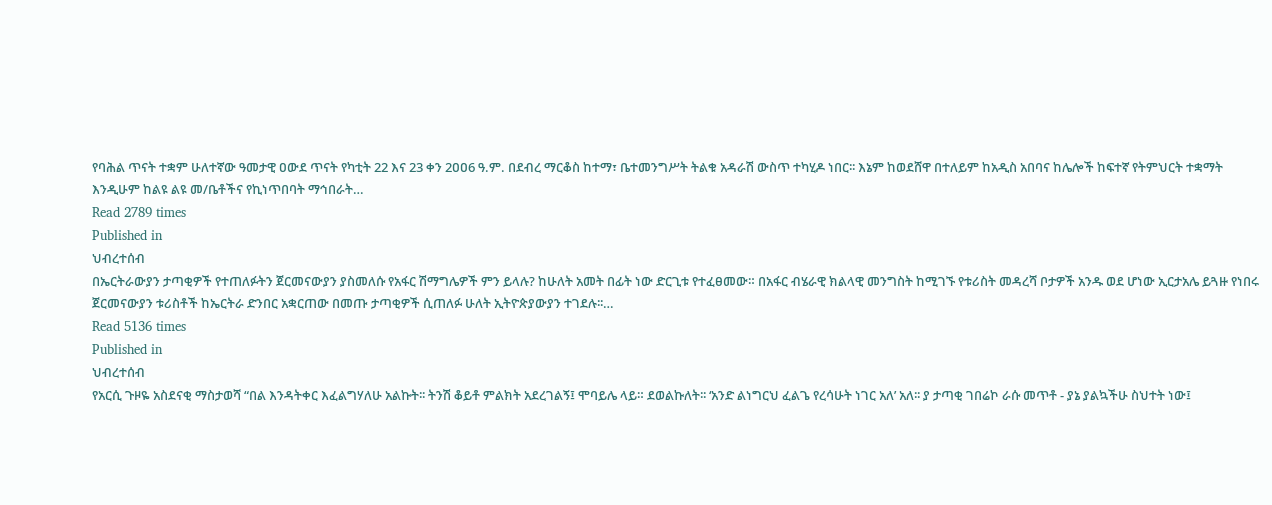የባሕል ጥናት ተቋም ሁለተኛው ዓመታዊ ዐውደ ጥናት የካቲት 22 እና 23 ቀን 2ዐዐ6 ዓ.ም. በደብረ ማርቆስ ከተማ፣ ቤተመንግሥት ትልቁ አዳራሽ ውስጥ ተካሂዶ ነበር፡፡ እኔም ከወደሸዋ በተለይም ከአዲስ አበባና ከሌሎች ከፍተኛ የትምህርት ተቋማት እንዲሁም ከልዩ ልዩ መ/ቤቶችና የኪነጥበባት ማኅበራት…
Read 2789 times
Published in
ህብረተሰብ
በኤርትራውያን ታጣቂዎች የተጠለፉትን ጀርመናውያን ያስመለሱ የአፋር ሽማግሌዎች ምን ይላሉ? ከሁለት አመት በፊት ነው ድርጊቱ የተፈፀመው። በአፋር ብሄራዊ ክልላዊ መንግስት ከሚገኙ የቱሪስት መዳረሻ ቦታዎች አንዱ ወደ ሆነው ኢርታአሌ ይጓዙ የነበሩ ጀርመናውያን ቱሪስቶች ከኤርትራ ድንበር አቋርጠው በመጡ ታጣቂዎች ሲጠለፉ ሁለት ኢትዮጵያውያን ተገደሉ፡፡…
Read 5136 times
Published in
ህብረተሰብ
የአርሲ ጉዞዬ አስደናቂ ማስታወሻ “በል እንዳትቀር እፈልግሃለሁ አልኩት፡፡ ትንሽ ቆይቶ ምልክት አደረገልኝ፤ ሞባይሌ ላይ። ደወልኩለት፡፡ ‘አንድ ልነግርህ ፈልጌ የረሳሁት ነገር አለ’ አለ፡፡ ያ ታጣቂ ገበሬኮ ራሱ መጥቶ - ያኔ ያልኳችሁ ስህተት ነው፤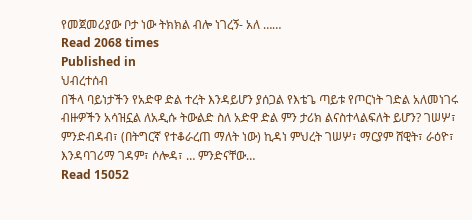የመጀመሪያው ቦታ ነው ትክክል ብሎ ነገረኝ- አለ ……
Read 2068 times
Published in
ህብረተሰብ
በችላ ባይነታችን የአድዋ ድል ተረት እንዳይሆን ያሰጋል የእቴጌ ጣይቱ የጦርነት ገድል አለመነገሩ ብዙዎችን አሳዝኗል ለአዲሱ ትውልድ ስለ አድዋ ድል ምን ታሪክ ልናስተላልፍለት ይሆን? ገሠሦ፣ ምንድብዳብ፣ (በትግርኛ የተቆራረጠ ማለት ነው) ኪዳነ ምህረት ገሠሦ፣ ማርያም ሸዊት፣ ራዕዮ፣ እንዳባገሪማ ገዳም፣ ሶሎዳ፣ … ምንድናቸው…
Read 15052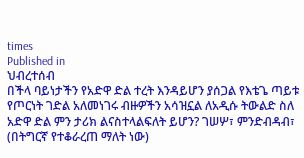times
Published in
ህብረተሰብ
በችላ ባይነታችን የአድዋ ድል ተረት እንዳይሆን ያሰጋል የእቴጌ ጣይቱ የጦርነት ገድል አለመነገሩ ብዙዎችን አሳዝኗል ለአዲሱ ትውልድ ስለ አድዋ ድል ምን ታሪክ ልናስተላልፍለት ይሆን? ገሠሦ፣ ምንድብዳብ፣ (በትግርኛ የተቆራረጠ ማለት ነው)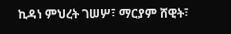ኪዳነ ምህረት ገሠሦ፣ ማርያም ሸዊት፣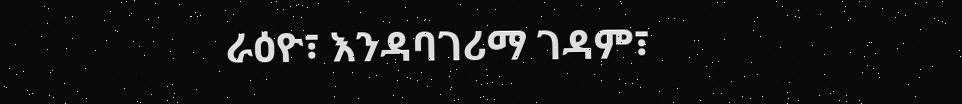ራዕዮ፣ እንዳባገሪማ ገዳም፣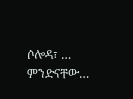ሶሎዳ፣ … ምንድናቸው…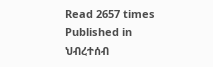Read 2657 times
Published in
ህብረተሰብ